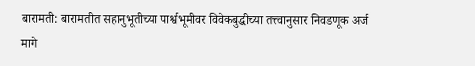बारामती: बारामतीत सहानुभूतीच्या पार्श्वभूमीवर विवेकबुद्धीच्या तत्त्वानुसार निवडणूक अर्ज मागे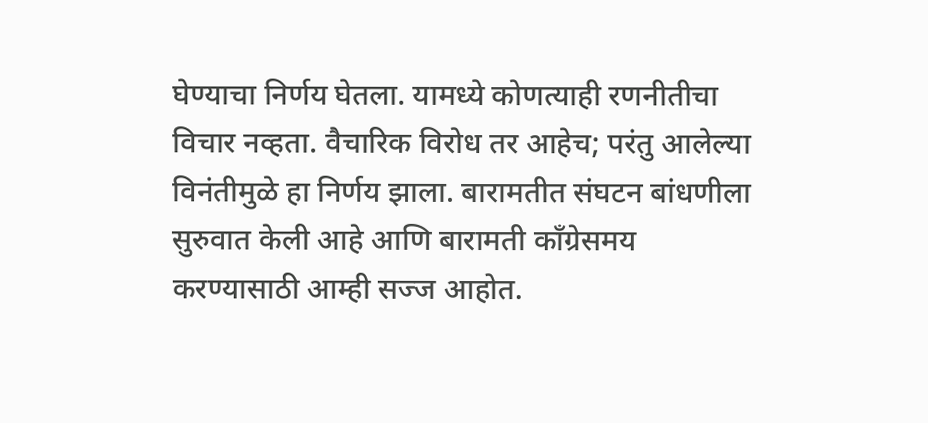घेण्याचा निर्णय घेतला. यामध्ये कोणत्याही रणनीतीचा विचार नव्हता. वैचारिक विरोध तर आहेच; परंतु आलेल्या विनंतीमुळे हा निर्णय झाला. बारामतीत संघटन बांधणीला सुरुवात केली आहे आणि बारामती काँग्रेसमय करण्यासाठी आम्ही सज्ज आहोत.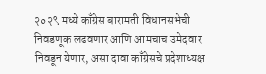२०२९ मध्ये काँग्रेस बारामती विधानसभेची निवडणूक लढवणार आणि आमचाच उमेदवार निवडून येणार, असा दावा काँग्रेसचे प्रदेशाध्यक्ष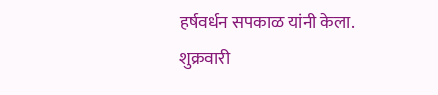हर्षवर्धन सपकाळ यांनी केला.
शुक्रवारी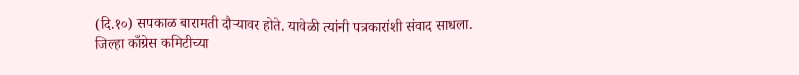(दि.१०) सपकाळ बारामती दौऱ्यावर होते. यावेळी त्यांनी पत्रकारांशी संवाद साधला. जिल्हा काँग्रेस कमिटीच्या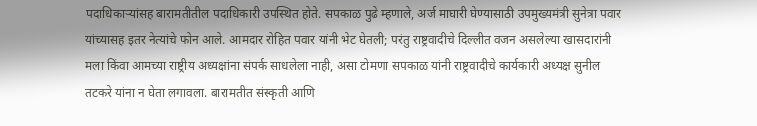पदाधिकाऱ्यांसह बारामतीतील पदाधिकारी उपस्थित होते. सपकाळ पुढे म्हणाले, अर्ज माघारी घेण्यासाठी उपमुख्यमंत्री सुनेत्रा पवार यांच्यासह इतर नेत्यांचे फोन आले. आमदार रोहित पवार यांनी भेट घेतली; परंतु राष्ट्रवादीचे दिल्लीत वजन असलेल्या खासदारांनी मला किंवा आमच्या राष्ट्रीय अध्यक्षांना संपर्क साधलेला नाही, असा टोमणा सपकाळ यांनी राष्ट्रवादीचे कार्यकारी अध्यक्ष सुनील तटकरे यांना न घेता लगावला. बारामतीत संस्कृती आणि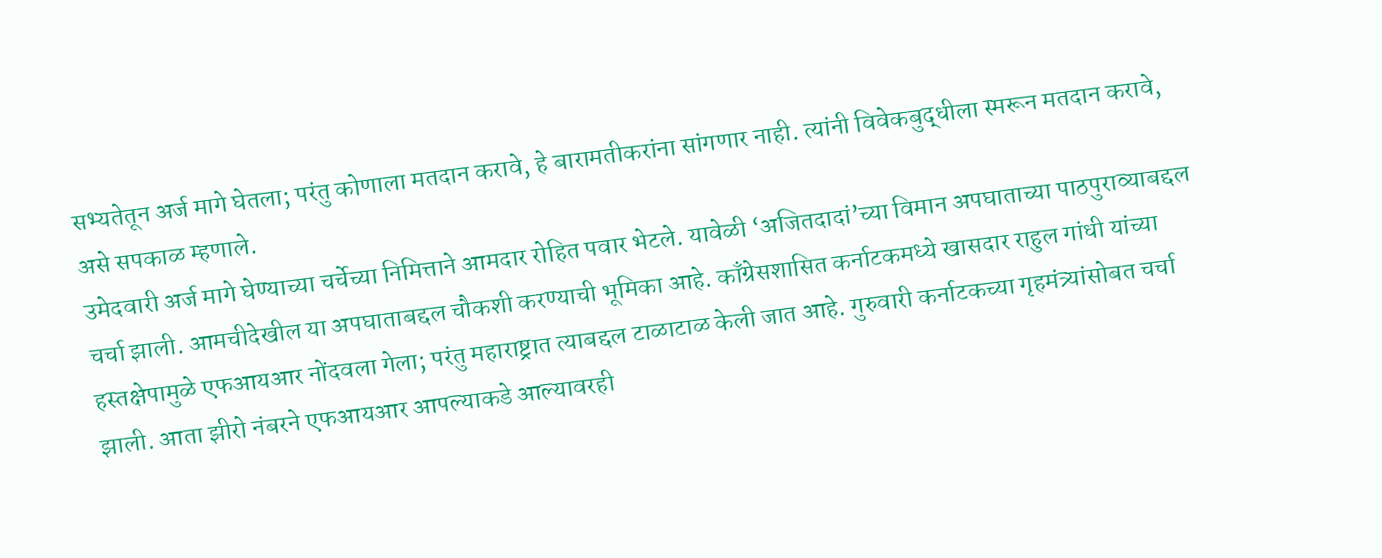सभ्यतेतून अर्ज मागे घेतला; परंतु कोणाला मतदान करावे, हे बारामतीकरांना सांगणार नाही. त्यांनी विवेकबुद्धीला स्मरून मतदान करावे, असे सपकाळ म्हणाले.
उमेदवारी अर्ज मागे घेण्याच्या चर्चेच्या निमित्ताने आमदार रोहित पवार भेटले. यावेळी ‘अजितदादां’च्या विमान अपघाताच्या पाठपुराव्याबद्दल चर्चा झाली. आमचीदेखील या अपघाताबद्दल चौकशी करण्याची भूमिका आहे. काँग्रेसशासित कर्नाटकमध्ये खासदार राहुल गांधी यांच्या हस्तक्षेपामुळे एफआयआर नोंदवला गेला; परंतु महाराष्ट्रात त्याबद्दल टाळाटाळ केली जात आहे. गुरुवारी कर्नाटकच्या गृहमंत्र्यांसोबत चर्चा झाली. आता झीरो नंबरने एफआयआर आपल्याकडे आल्यावरही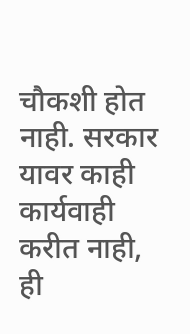चौकशी होत नाही. सरकार यावर काही कार्यवाही करीत नाही, ही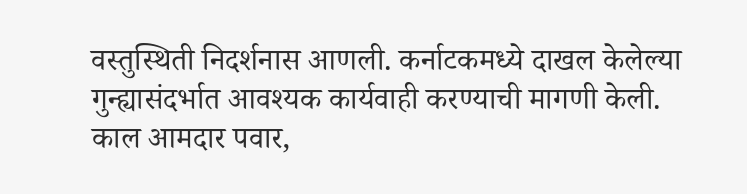वस्तुस्थिती निदर्शनास आणली. कर्नाटकमध्ये दाखल केलेल्या गुन्ह्यासंदर्भात आवश्यक कार्यवाही करण्याची मागणी केली. काल आमदार पवार,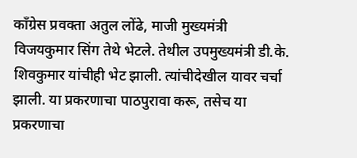काँग्रेस प्रवक्ता अतुल लोंढे, माजी मुख्यमंत्री विजयकुमार सिंग तेथे भेटले. तेथील उपमुख्यमंत्री डी.के. शिवकुमार यांचीही भेट झाली. त्यांचीदेखील यावर चर्चा झाली. या प्रकरणाचा पाठपुरावा करू, तसेच या प्रकरणाचा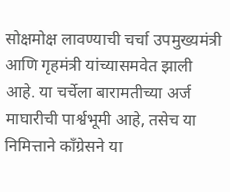सोक्षमोक्ष लावण्याची चर्चा उपमुख्यमंत्री आणि गृहमंत्री यांच्यासमवेत झाली आहे. या चर्चेला बारामतीच्या अर्ज माघारीची पार्श्वभूमी आहे, तसेच या निमित्ताने काँग्रेसने या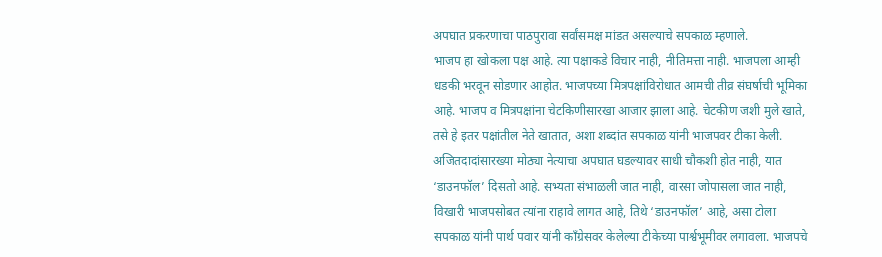अपघात प्रकरणाचा पाठपुरावा सर्वांसमक्ष मांडत असल्याचे सपकाळ म्हणाले.
भाजप हा खोकला पक्ष आहे. त्या पक्षाकडे विचार नाही, नीतिमत्ता नाही. भाजपला आम्ही धडकी भरवून सोडणार आहोत. भाजपच्या मित्रपक्षांविरोधात आमची तीव्र संघर्षाची भूमिका आहे. भाजप व मित्रपक्षांना चेटकिणीसारखा आजार झाला आहे. चेटकीण जशी मुले खाते, तसे हे इतर पक्षांतील नेते खातात, अशा शब्दांत सपकाळ यांनी भाजपवर टीका केली. अजितदादांसारख्या मोठ्या नेत्याचा अपघात घडल्यावर साधी चौकशी होत नाही, यात ‘डाउनफॉल’ दिसतो आहे. सभ्यता संभाळली जात नाही, वारसा जोपासला जात नाही, विखारी भाजपसोबत त्यांना राहावे लागत आहे, तिथे ‘डाउनफॉल’ आहे, असा टोला सपकाळ यांनी पार्थ पवार यांनी काँग्रेसवर केलेल्या टीकेच्या पार्श्वभूमीवर लगावला. भाजपचे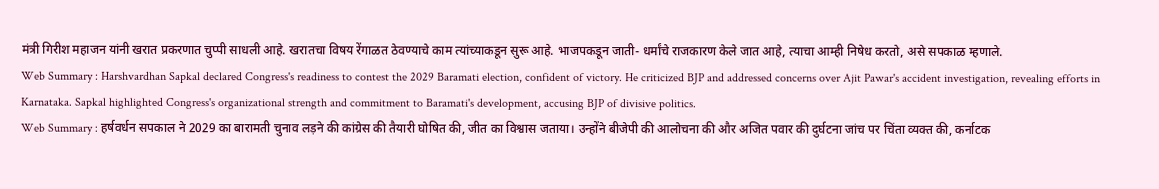मंत्री गिरीश महाजन यांनी खरात प्रकरणात चुप्पी साधली आहे. खरातचा विषय रेंगाळत ठेवण्याचे काम त्यांच्याकडून सुरू आहे. भाजपकडून जाती- धर्मांचे राजकारण केले जात आहे, त्याचा आम्ही निषेध करतो, असे सपकाळ म्हणाले.
Web Summary : Harshvardhan Sapkal declared Congress's readiness to contest the 2029 Baramati election, confident of victory. He criticized BJP and addressed concerns over Ajit Pawar's accident investigation, revealing efforts in Karnataka. Sapkal highlighted Congress's organizational strength and commitment to Baramati's development, accusing BJP of divisive politics.
Web Summary : हर्षवर्धन सपकाल ने 2029 का बारामती चुनाव लड़ने की कांग्रेस की तैयारी घोषित की, जीत का विश्वास जताया। उन्होंने बीजेपी की आलोचना की और अजित पवार की दुर्घटना जांच पर चिंता व्यक्त की, कर्नाटक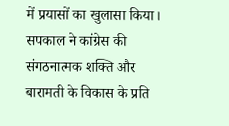में प्रयासों का खुलासा किया। सपकाल ने कांग्रेस की संगठनात्मक शक्ति और बारामती के विकास के प्रति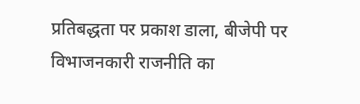प्रतिबद्धता पर प्रकाश डाला, बीजेपी पर विभाजनकारी राजनीति का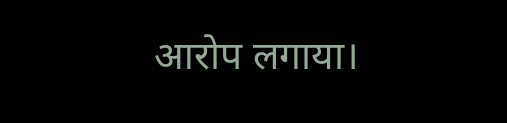आरोप लगाया।